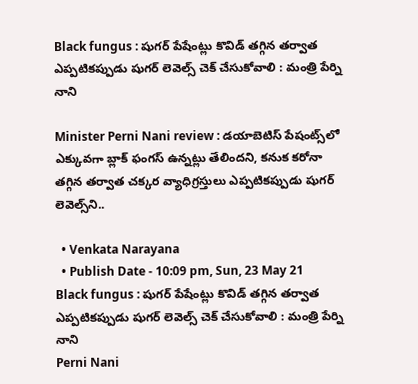Black fungus : షుగర్ పేషేంట్లు కొవిడ్ తగ్గిన తర్వాత ఎప్పటికప్పుడు షుగర్ లెవెల్స్‌ చెక్ చేసుకోవాలి : మంత్రి పేర్ని నాని

Minister Perni Nani review : డయాబెటిస్ పేషంట్స్‌లో ఎక్కువగా బ్లాక్ ఫంగస్ ఉన్నట్లు తేలిందని, కనుక కరోనా తగ్గిన తర్వాత చక్కర వ్యాధిగ్రస్తులు ఎప్పటికప్పుడు షుగర్ లెవెల్స్‌ని..

  • Venkata Narayana
  • Publish Date - 10:09 pm, Sun, 23 May 21
Black fungus : షుగర్ పేషేంట్లు కొవిడ్ తగ్గిన తర్వాత ఎప్పటికప్పుడు షుగర్ లెవెల్స్‌ చెక్ చేసుకోవాలి : మంత్రి పేర్ని నాని
Perni Nani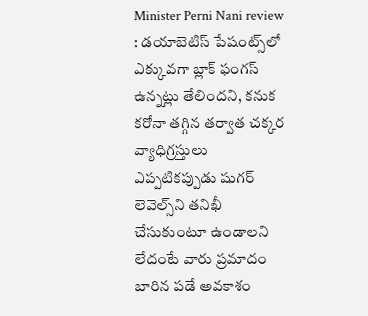Minister Perni Nani review : డయాబెటిస్ పేషంట్స్‌లో ఎక్కువగా బ్లాక్ ఫంగస్ ఉన్నట్లు తేలిందని, కనుక కరోనా తగ్గిన తర్వాత చక్కర వ్యాధిగ్రస్తులు ఎప్పటికప్పుడు షుగర్ లెవెల్స్‌ని తనిఖీ చేసుకుంటూ ఉండాలని లేదంటే వారు ప్రమాదం బారిన పడే అవకాశం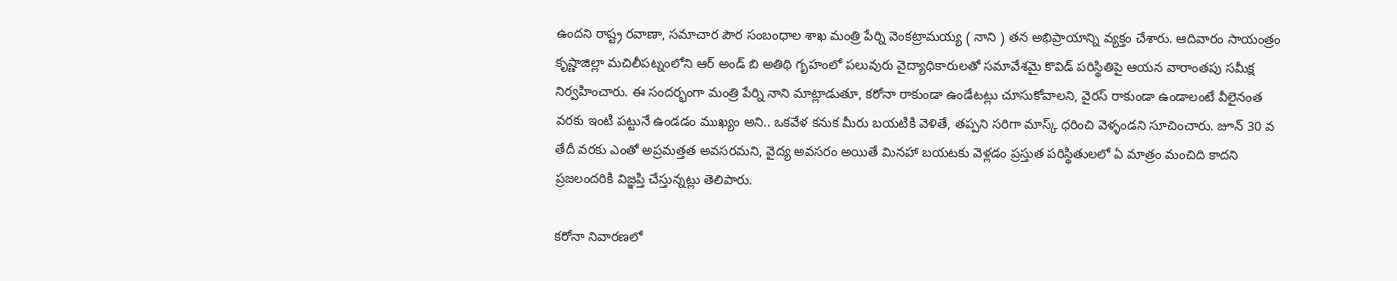ఉందని రాష్ట్ర రవాణా, సమాచార పౌర సంబంధాల శాఖ మంత్రి పేర్ని వెంకట్రామయ్య ( నాని ) తన అభిప్రాయాన్ని వ్యక్తం చేశారు. ఆదివారం సాయంత్రం కృష్ణాజిల్లా మచిలీపట్నంలోని ఆర్ అండ్ బి అతిథి గృహంలో పలువురు వైద్యాధికారులతో సమావేశమై కొవిడ్ పరిస్థితిపై ఆయన వారాంతపు సమీక్ష నిర్వహించారు. ఈ సందర్భంగా మంత్రి పేర్ని నాని మాట్లాడుతూ, కరోనా రాకుండా ఉండేటట్లు చూసుకోవాలని, వైరస్ రాకుండా ఉండాలంటే వీలైనంత వరకు ఇంటి పట్టునే ఉండడం ముఖ్యం అని.. ఒకవేళ కనుక మీరు బయటికి వెళితే, తప్పని సరిగా మాస్క్ ధరించి వెళ్ళండని సూచించారు. జూన్ 30 వ తేదీ వరకు ఎంతో అప్రమత్తత అవసరమని, వైద్య అవసరం అయితే మినహా బయటకు వెళ్లడం ప్రస్తుత పరిస్థితులలో ఏ మాత్రం మంచిది కాదని ప్రజలందరికి విజ్ఞప్తి చేస్తున్నట్లు తెలిపారు.

కరోనా నివారణలో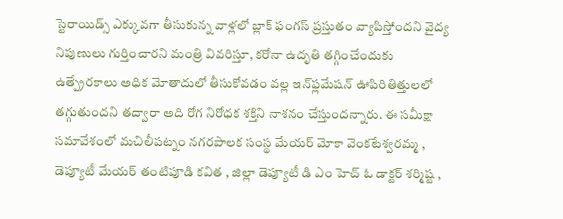స్టెరాయిడ్స్ ఎక్కువగా తీసుకున్న వాళ్లలో బ్లాక్ ఫంగస్ ప్రస్తుతం వ్యాపిస్తోందని వైద్య నిపుణులు గుర్తించారని మంత్రి వివరిస్తూ, కరోనా ఉదృతి తగ్గించేందుకు ఉత్ప్రేరకాలు అధిక మోతాదులో తీసుకోవడం వల్ల ఇన్‌ఫ్లమేషన్ ఊపిరితిత్తులలో తగ్గుతుందని తద్వారా అది రోగ నిరోధక శక్తిని నాశనం చేస్తుందన్నారు. ఈ సమీక్షా సమావేశంలో మచిలీపట్నం నగరపాలక సంస్థ మేయర్ మోకా వెంకటేశ్వరమ్మ , డెప్యూటీ మేయర్ తంటిపూడి కవిత , జిల్లా డెప్యూటీ డి ఎం హెచ్ ఓ డాక్టర్ శర్మిష్ట ,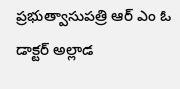ప్రభుత్వాసుపత్రి ఆర్ ఎం ఓ డాక్టర్ అల్లాడ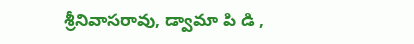శ్రీనివాసరావు, డ్వామా పి డి ,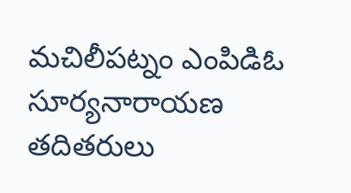మచిలీపట్నం ఎంపిడిఓ సూర్యనారాయణ తదితరులు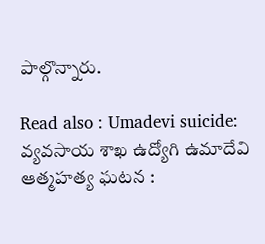పాల్గొన్నారు.

Read also : Umadevi suicide: వ్యవసాయ శాఖ ఉద్యోగి ఉమాదేవి ఆత్మహత్య ఘటన :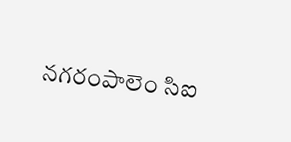నగరంపాలెం సిఐ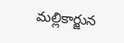మల్లికార్జున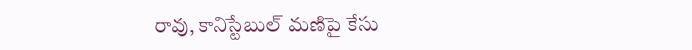రావు, కానిస్టేబుల్ మణిపై కేసు